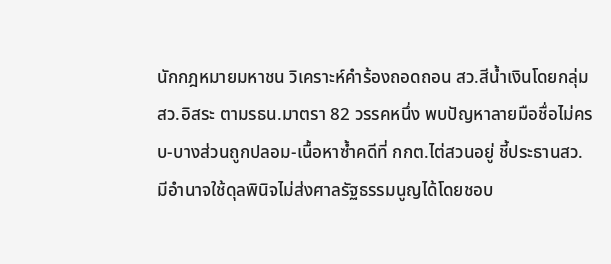นักกฎหมายมหาชน วิเคราะห์คำร้องถอดถอน สว.สีน้ำเงินโดยกลุ่ม สว.อิสระ ตามรธน.มาตรา 82 วรรคหนึ่ง พบปัญหาลายมือชื่อไม่ครบ-บางส่วนถูกปลอม-เนื้อหาซ้ำคดีที่ กกต.ไต่สวนอยู่ ชี้ประธานสว. มีอำนาจใช้ดุลพินิจไม่ส่งศาลรัฐธรรมนูญได้โดยชอบ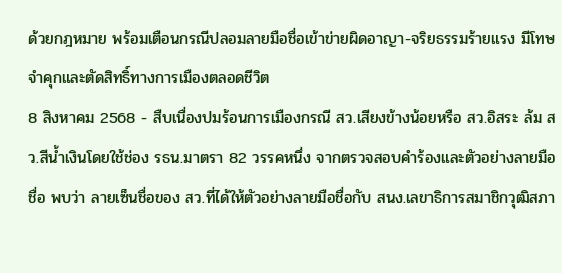ด้วยกฎหมาย พร้อมเตือนกรณีปลอมลายมือชื่อเข้าข่ายผิดอาญา-จริยธรรมร้ายแรง มีโทษจำคุกและตัดสิทธิ์ทางการเมืองตลอดชีวิต
8 สิงหาคม 2568 - สืบเนื่องปมร้อนการเมืองกรณี สว.เสียงข้างน้อยหรือ สว.อิสระ ล้ม สว.สีน้ำเงินโดยใช้ช่อง รธน.มาตรา 82 วรรคหนึ่ง จากตรวจสอบคำร้องและตัวอย่างลายมือชื่อ พบว่า ลายเซ็นชื่อของ สว.ที่ได้ให้ตัวอย่างลายมือชื่อกับ สนง.เลขาธิการสมาชิกวุฒิสภา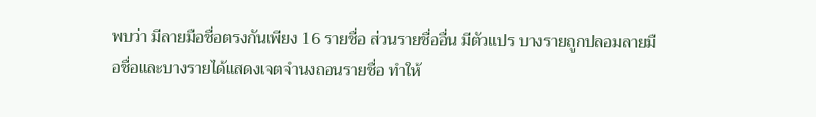พบว่า มีลายมือชื่อตรงกันเพียง 16 รายชื่อ ส่วนรายชื่ออื่น มีตัวแปร บางรายถูกปลอมลายมือชื่อและบางรายได้แสดงเจตจำนงถอนรายชื่อ ทำให้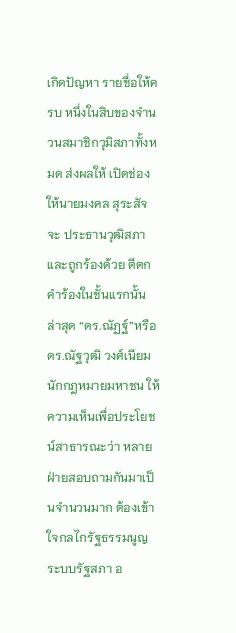เกิดปัญหา รายชื่อให้ครบ หนึ่งในสิบของจำนวนสมาชิกวุมิสภาทั้งหมด ส่งผลให้ เปิดช่องให้นายมงคล สุระสัจจะ ประธานวุฒิสภาและถูกร้องด้วย ตีตกคำร้องในชั้นแรกนั้น
ล่าสุด “ดร.ณัฏฐ์”หรือ ดร.ณัฐวุฒิ วงศ์เนียม นักกฎหมายมหาชน ให้ความเห็นเพื่อประโยชน์สาธารณะว่า หลายฝ่ายสอบถามกันมาเป็นจำนวนมาก ต้องเข้าใจกลไกรัฐธรรมนูญ ระบบรัฐสภา อ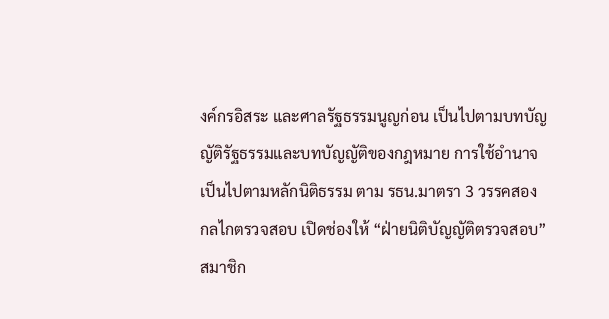งค์กรอิสระ และศาลรัฐธรรมนูญก่อน เป็นไปตามบทบัญญัติรัฐธรรมและบทบัญญัติของกฎหมาย การใช้อำนาจเป็นไปตามหลักนิติธรรม ตาม รธน.มาตรา 3 วรรคสอง
กลไกตรวจสอบ เปิดช่องให้ “ฝ่ายนิติบัญญัติตรวจสอบ” สมาชิก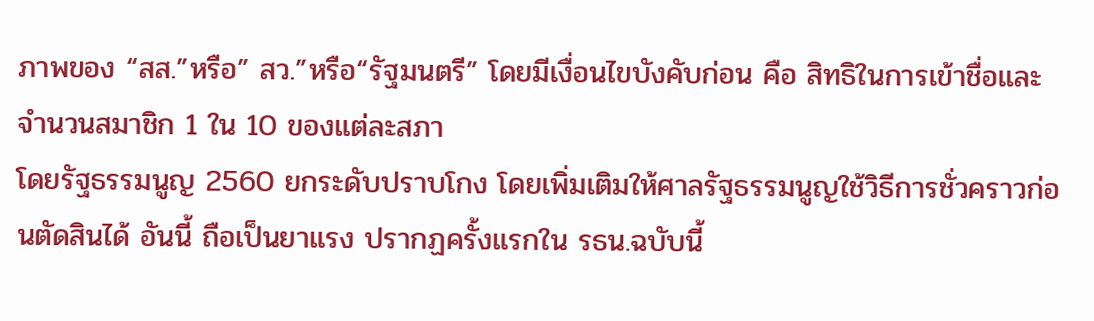ภาพของ “สส.”หรือ” สว.”หรือ“รัฐมนตรี” โดยมีเงื่อนไขบังคับก่อน คือ สิทธิในการเข้าชื่อและจำนวนสมาชิก 1 ใน 10 ของแต่ละสภา
โดยรัฐธรรมนูญ 2560 ยกระดับปราบโกง โดยเพิ่มเติมให้ศาลรัฐธรรมนูญใช้วิธีการชั่วคราวก่อนตัดสินได้ อันนี้ ถือเป็นยาแรง ปรากฏครั้งแรกใน รธน.ฉบับนี้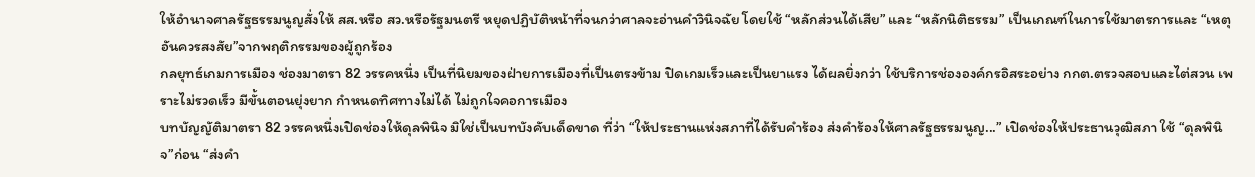ให้อำนาจศาลรัฐธรรมนูญสั่งให้ สส.หรือ สว.หรือรัฐมนตรี หยุดปฏิบัติหน้าที่จนกว่าศาลจะอ่านคำวินิจฉัย โดยใช้ “หลักส่วนได้เสีย” และ “หลักนิติธรรม” เป็นเกณฑ์ในการใช้มาตรการและ “เหตุอันควรสงสัย”จากพฤติกรรมของผู้ถูกร้อง
กลยุทธ์เกมการเมือง ช่องมาตรา 82 วรรคหนึ่ง เป็นที่นิยมของฝ่ายการเมืองที่เป็นตรงข้าม ปิดเกมเร็วและเป็นยาแรง ได้ผลยิ่งกว่า ใช้บริการช่ององค์กรอิสระอย่าง กกต.ตรวจสอบและไต่สวน เพราะไม่รวดเร็ว มีขั้นตอนยุ่งยาก กำหนดทิศทางไม่ได้ ไม่ถูกใจคอการเมือง
บทบัญญัติมาตรา 82 วรรคหนึ่งเปิดช่องให้ดุลพินิจ มิใช่เป็นบทบังคับเด็ดขาด ที่ว่า “ให้ประธานแห่งสภาที่ได้รับคำร้อง ส่งคำร้องให้ศาลรัฐธรรมนูญ...” เปิดช่องให้ประธานวุฒิสภา ใช้ “ดุลพินิจ”ก่อน “ส่งคำ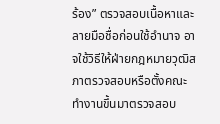ร้อง” ตรวจสอบเนื้อหาและลายมือชื่อก่อนใช้อำนาจ อาจใช้วิธีให้ฝ่ายกฎหมายวุฒิสภาตรวจสอบหรือตั้งคณะทำงานขึ้นมาตรวจสอบ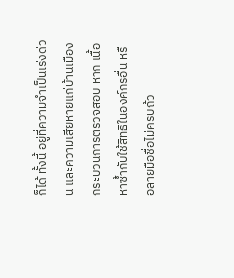ก็ได้ ทั้งนี้ อยู่ที่ความจำเป็นเร่งด่วน และความเสียหายแก่บ้านเมือง
กระบวนการตรวจสอบ หาก เนื้อหาซ้ำกับใช้สิทธิในองค์กรอื่น หรือลายมือชื่อไม่ครบถ้ว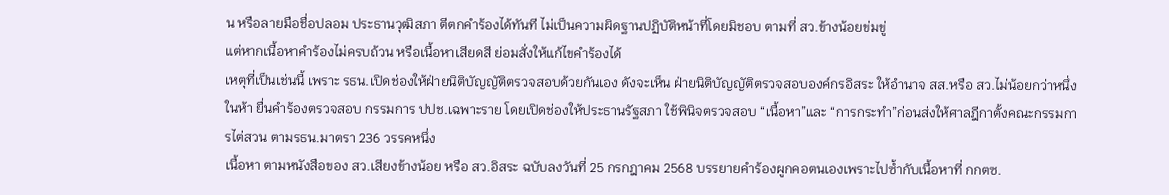น หรือลายมือชื่อปลอม ประธานวุฒิสภา ตีตกคำร้องได้ทันที ไม่เป็นความผิดฐานปฏิบัติหน้าที่โดยมิชอบ ตามที่ สว.ข้างน้อยข่มขู่
แต่หากเนื้อหาคำร้องไม่ครบถ้วน หรือเนื้อหาเสียดสี ย่อมสั่งให้แก้ไขคำร้องได้
เหตุที่เป็นเช่นนี้ เพราะ รธน.เปิดช่องให้ฝ่ายนิติบัญญัติตรวจสอบด้วยกันเอง ดังจะเห็น ฝ่ายนิติบัญญัติตรวจสอบองค์กรอิสระ ให้อำนาจ สส.หรือ สว.ไม่น้อยกว่าหนึ่งในห้า ยื่นคำร้องตรวจสอบ กรรมการ ปปช.เฉพาะราย โดยเปิดช่องให้ประธานรัฐสภา ใช้พินิจตรวจสอบ “เนื้อหา”และ “การกระทำ”ก่อนส่งให้ศาลฎีกาตั้งคณะกรรมการไต่สวน ตามรธน.มาตรา 236 วรรคหนึ่ง
เนื้อหา ตามหนังสือของ สว.เสียงข้างน้อย หรือ สว.อิสระ ฉบับลงวันที่ 25 กรกฎาคม 2568 บรรยายคำร้องผูกคอตนเองเพราะไปซ้ำกับเนื้อหาที่ กกตซ.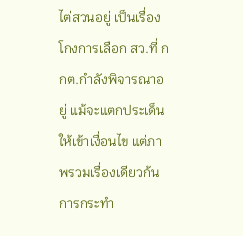ไต่สวนอยู่ เป็นเรื่องโกงการเลือก สว.ที่ กกต.กำลังพิจารณาอยู่ แม้จะแตกประเด็นให้เข้าเงื่อนไข แต่ภาพรวมเรื่องเดียวก้น การกระทำ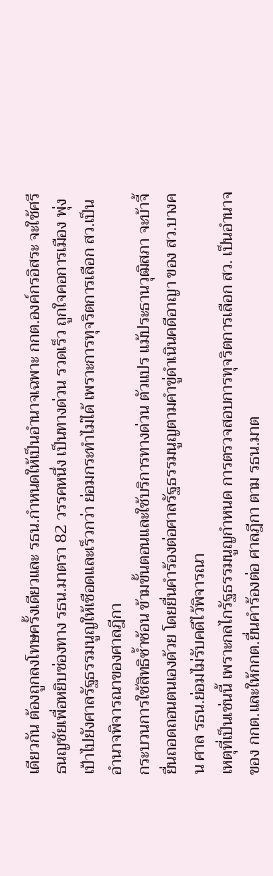เดียวกัน ต้องถูกลงโทษครั้งเดียวและ รธน.กำหนดให้เป็นอำนาจเฉพาะ กกต.องค์กรอิสระ จะใช้ศรีธนญชัยเพื่อหยิบช่องทาง รธน.มาตรา 82 วรรคหนึ่ง เป็นทางด่วน รวดเร็ว ถูกใจคอการเมือง พุ่งเป้าไปยังศาลรัฐธรรมนูญให้เชือดและเร็วกว่า ย่อมกระทำไม่ได้ เพราะการทุจริตการเลือก สว.เป็นอำนาจพิจารณาของศาลฎีกา
กระบวนการใช้สิทธิซ้ำซ้อน ข้ามขั้นตอนและใช้บริการทางด่วน ตัวแปร แม้ประธานวุฒิสภา จะบ้าจี้ยื่นถอดถอนตนเองด้วย โดยยื่นคำร้องต่อศาลรัฐธรรมนูญตามคำขู่ดำเนินคดีอาญา ของ สว.บางคน ศาล รธน.ย่อมไม่รับคดีไว้พิจารณา
เหตุที่เป็นเช่นนี้ เพราะกลไกรัฐธรรมนูญกำหนด การตรวจสอบการทุจริตการเลือก สว. เป็นอำนาจของ กกต.และให้กกต.ยื่นคำร้องต่อ ศาลฎีกา ตาม รธน.มาต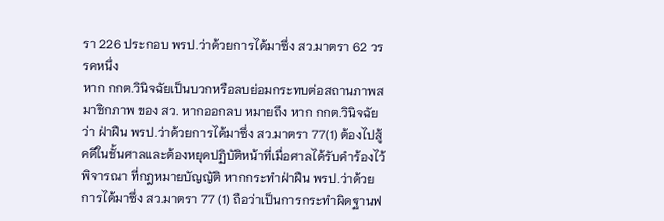รา 226 ประกอบ พรป.ว่าด้วยการได้มาซึ่ง สว.มาตรา 62 วรรคหนึ่ง
หาก กกต.วินิจฉัยเป็นบวกหรือลบย่อมกระทบต่อสถานภาพสมาชิกภาพ ของ สว. หากออกลบ หมายถึง หาก กกต.วินิจฉัยว่า ฝ่าฝืน พรป.ว่าด้วยการได้มาซึ่ง สว.มาตรา 77(1) ต้องไปสู้คดีในชั้นศาลและต้องหยุดปฏิบัติหน้าที่เมื่อศาลได้รับคำร้องไว้พิจารณา ที่กฎหมายบัญญัติ หากกระทำฝ่าฝืน พรป.ว่าด้วยการได้มาซึ่ง สว.มาตรา 77 (1) ถือว่าเป็นการกระทำผิดฐานฟ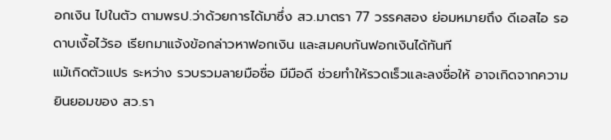อกเงิน ไปในตัว ตามพรป.ว่าด้วยการได้มาซึ่ง สว.มาตรา 77 วรรคสอง ย่อมหมายถึง ดีเอสไอ รอดาบเงื้อไว้รอ เรียกมาแจ้งข้อกล่าวหาฟอกเงิน และสมคบกันฟอกเงินได้ทันที
แม้เกิดตัวแปร ระหว่าง รวบรวมลายมือชื่อ มีมือดี ช่วยทำให้รวดเร็วและลงชื่อให้ อาจเกิดจากความยินยอมของ สว.รา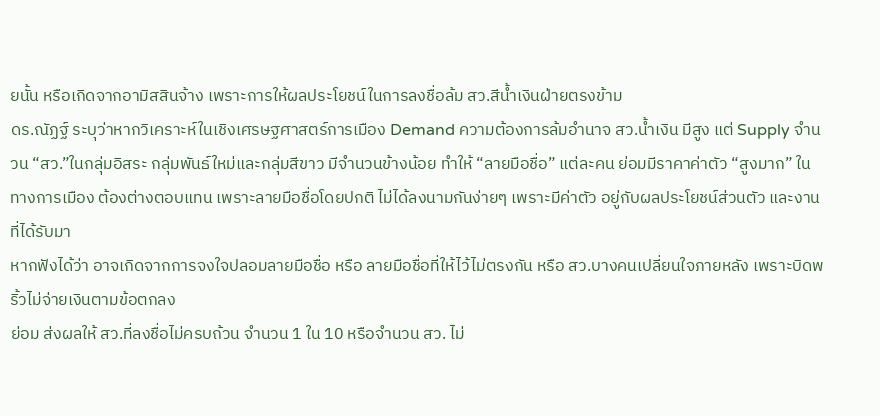ยนั้น หรือเกิดจากอามิสสินจ้าง เพราะการให้ผลประโยชน์ในการลงชื่อล้ม สว.สีน้ำเงินฝ่ายตรงข้าม
ดร.ณัฏฐ์ ระบุว่าหากวิเคราะห์ในเชิงเศรษฐศาสตร์การเมือง Demand ความต้องการล้มอำนาจ สว.น้ำเงิน มีสูง แต่ Supply จำนวน “สว.”ในกลุ่มอิสระ กลุ่มพันธ์ใหม่และกลุ่มสีขาว มีจำนวนข้างน้อย ทำให้ “ลายมือชื่อ” แต่ละคน ย่อมมีราคาค่าตัว “สูงมาก” ในทางการเมือง ต้องต่างตอบแทน เพราะลายมือชื่อโดยปกติ ไม่ได้ลงนามกันง่ายๆ เพราะมีค่าตัว อยู่กับผลประโยชน์ส่วนตัว และงานที่ได้รับมา
หากฟังได้ว่า อาจเกิดจากการจงใจปลอมลายมือชื่อ หรือ ลายมือชื่อที่ให้ไว้ไม่ตรงกัน หรือ สว.บางคนเปลี่ยนใจภายหลัง เพราะบิดพริ้วไม่จ่ายเงินตามข้อตกลง
ย่อม ส่งผลให้ สว.ที่ลงชื่อไม่ครบถ้วน จำนวน 1 ใน 10 หรือจำนวน สว. ไม่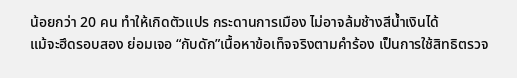น้อยกว่า 20 คน ทำให้เกิดตัวแปร กระดานการเมือง ไม่อาจล้มช้างสีน้ำเงินได้
แม้จะฮึดรอบสอง ย่อมเจอ “กับดัก”เนื้อหาข้อเท็จจริงตามคำร้อง เป็นการใช้สิทธิตรวจ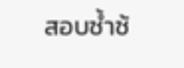สอบซ้ำซ้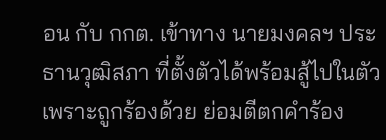อน กับ กกต. เข้าทาง นายมงคลฯ ประธานวุฒิสภา ที่ตั้งตัวได้พร้อมสู้ไปในตัวเพราะถูกร้องด้วย ย่อมตีตกคำร้อง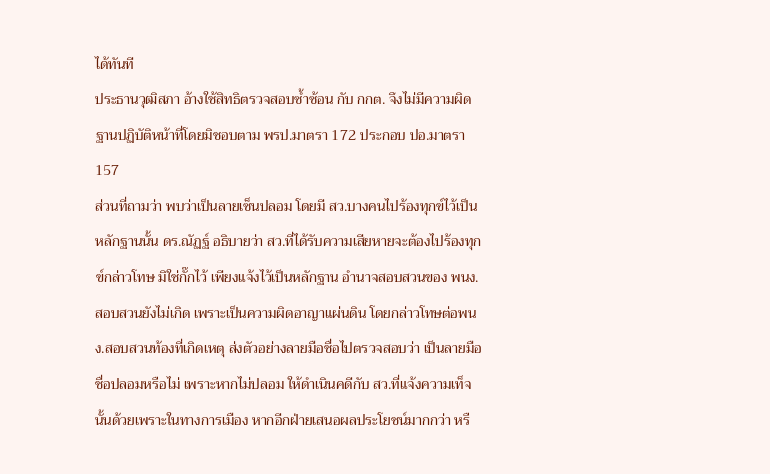ได้ทันที
ประธานวุฒิสภา อ้างใช้สิทธิตรวจสอบซ้ำซ้อน กับ กกต. จึงไม่มีความผิดฐานปฏิบัติหน้าที่โดยมิชอบตาม พรป.มาตรา 172 ประกอบ ปอ.มาตรา 157
ส่วนที่ถามว่า พบว่าเป็นลายเซ็นปลอม โดยมี สว.บางคนไปร้องทุกข์ไว้เป็นหลักฐานนั้น ดร.ณัฏฐ์ อธิบายว่า สว.ที่ได้รับความเสียหายจะต้องไปร้องทุกข์กล่าวโทษ มิใช่กั๊กไว้ เพียงแจ้งไว้เป็นหลักฐาน อำนาจสอบสวนของ พนง.สอบสวนยังไม่เกิด เพราะเป็นความผิดอาญาแผ่นดิน โดยกล่าวโทษต่อพนง.สอบสวนท้องที่เกิดเหตุ ส่งตัวอย่างลายมือชื่อไปตรวจสอบว่า เป็นลายมือชื่อปลอมหรือไม่ เพราะหากไม่ปลอม ให้ดำเนินคดีกับ สว.ที่แจ้งความเท็จนั้นด้วยเพราะในทางการเมือง หากอีกฝ่ายเสนอผลประโยชน์มากกว่า หรื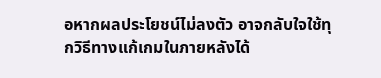อหากผลประโยชน์ไม่ลงตัว อาจกลับใจใช้ทุกวิธีทางแก้เกมในภายหลังได้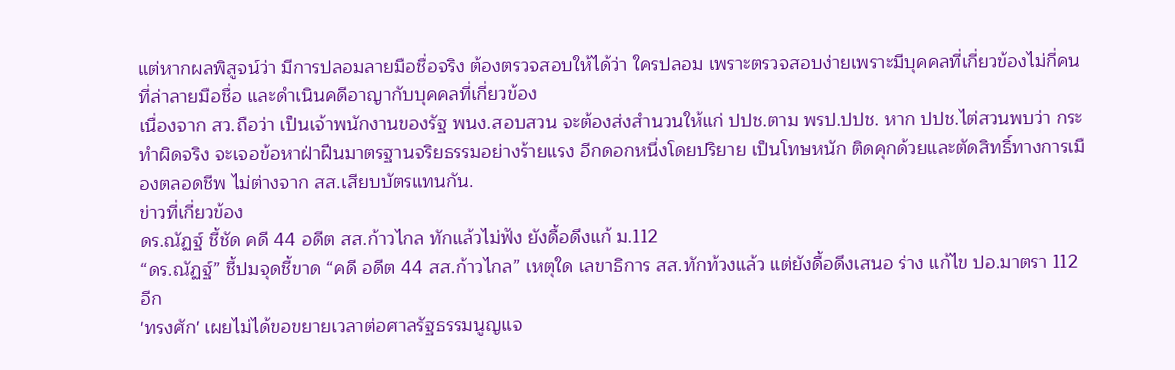แต่หากผลพิสูจน์ว่า มีการปลอมลายมือชื่อจริง ต้องตรวจสอบให้ได้ว่า ใครปลอม เพราะตรวจสอบง่ายเพราะมีบุคคลที่เกี่ยวข้องไม่กี่คนที่ล่าลายมือชื่อ และดำเนินคดีอาญากับบุคคลที่เกี่ยวข้อง
เนื่องจาก สว.ถือว่า เป็นเจ้าพนักงานของรัฐ พนง.สอบสวน จะต้องส่งสำนวนให้แก่ ปปช.ตาม พรป.ปปช. หาก ปปช.ไต่สวนพบว่า กระทำผิดจริง จะเจอข้อหาฝ่าฝืนมาตรฐานจริยธรรมอย่างร้ายแรง อีกดอกหนึ่งโดยปริยาย เป็นโทษหนัก ติดคุกด้วยและตัดสิทธิ์ทางการเมืองตลอดชีพ ไม่ต่างจาก สส.เสียบบัตรแทนกัน.
ข่าวที่เกี่ยวข้อง
ดร.ณัฏฐ์ ชี้ชัด คดี 44 อดีต สส.ก้าวไกล ทักแล้วไม่ฟัง ยังดื้อดึงแก้ ม.112
“ดร.ณัฏฐ์” ชี้ปมจุดชี้ขาด “คดี อดีต 44 สส.ก้าวไกล” เหตุใด เลขาธิการ สส.ทักท้วงแล้ว แต่ยังดื้อดึงเสนอ ร่าง แก้ไข ปอ.มาตรา 112 อีก
'ทรงศัก' เผยไม่ได้ขอขยายเวลาต่อศาลรัฐธรรมนูญแจ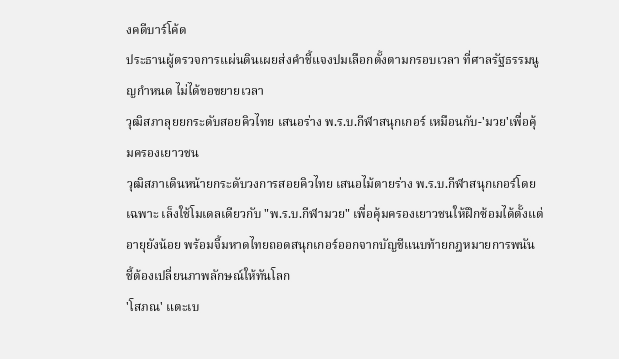งคดีบาร์โค้ด
ประธานผู้ตรวจการแผ่นดินเผยส่งคำชี้แจงปมเลือกตั้งตามกรอบเวลา ที่ศาลรัฐธรรมนูญกำหนด ไม่ได้ขอขยายเวลา
วุฒิสภาลุยยกระดับสอยคิวไทย เสนอร่าง พ.ร.บ.กีฬาสนุกเกอร์ เหมือนกับ-'มวย'เพื่อคุ้มครองเยาวชน
วุฒิสภาเดินหน้ายกระดับวงการสอยคิวไทย เสนอไม้ตายร่าง พ.ร.บ.กีฬาสนุกเกอร์โดยเฉพาะ เล็งใช้โมเดลเดียวกับ "พ.ร.บ.กีฬามวย" เพื่อคุ้มครองเยาวชนให้ฝึกซ้อมได้ตั้งแต่อายุยังน้อย พร้อมจี้มหาดไทยถอดสนุกเกอร์ออกจากบัญชีแนบท้ายกฎหมายการพนัน ชี้ต้องเปลี่ยนภาพลักษณ์ให้ทันโลก
'โสภณ' แตะเบ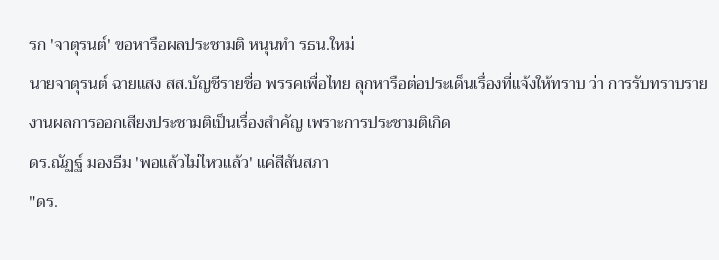รก 'จาตุรนต์' ขอหารือผลประชามติ หนุนทำ รธน.ใหม่
นายจาตุรนต์ ฉายแสง สส.บัญชีรายชื่อ พรรคเพื่อไทย ลุกหารือต่อประเด็นเรื่องที่แจ้งให้ทราบ ว่า การรับทราบรายงานผลการออกเสียงประชามติเป็นเรื่องสำคัญ เพราะการประชามติเกิด
ดร.ณัฏฐ์ มองธีม 'พอแล้วไม่ไหวแล้ว' แค่สีสันสภา
"ดร.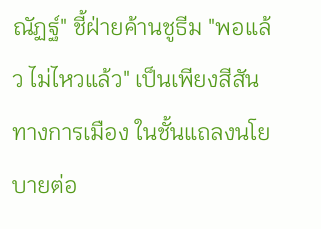ณัฏฐ์" ชี้ฝ่ายค้านชูธีม "พอแล้ว ไม่ไหวแล้ว" เป็นเพียงสีสันทางการเมือง ในชั้นแถลงนโยบายต่อ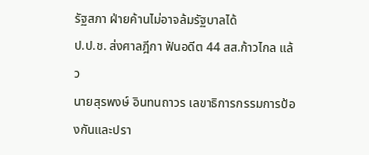รัฐสภา ฝ่ายค้านไม่อาจล้มรัฐบาลได้
ป.ป.ช. ส่งศาลฎีกา ฟันอดีต 44 สส.ก้าวไกล แล้ว
นายสุรพงษ์ อินทนถาวร เลขาธิการกรรมการป้องกันและปรา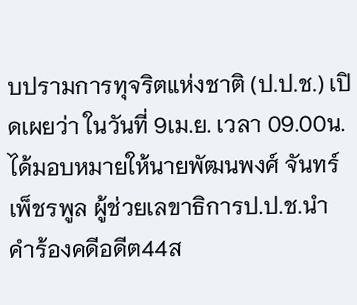บปรามการทุจริตแห่งชาติ (ป.ป.ช.) เปิดเผยว่า ในวันที่ 9เม.ย. เวลา 09.00น.ได้มอบหมายให้นายพัฒนพงศ์ จันทร์เพ็ชรพูล ผู้ช่วยเลขาธิการป.ป.ช.นำคำร้องคดีอดีต44ส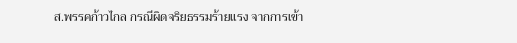ส.พรรคก้าวไกล กรณีผิดจริยธรรมร้ายแรง จากการเข้า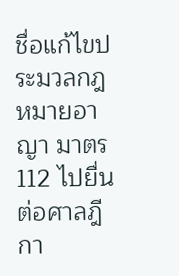ชื่อแก้ไขประมวลกฎหมายอาญา มาตร112 ไปยื่นต่อศาลฎีกา